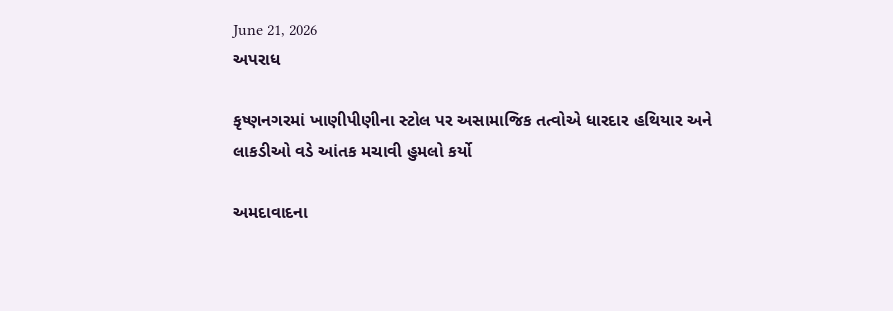June 21, 2026
અપરાધ

કૃષ્ણનગરમાં ખાણીપીણીના સ્ટોલ પર અસામાજિક તત્વોએ ધારદાર હથિયાર અને લાકડીઓ વડે આંતક મચાવી હુમલો કર્યો

અમદાવાદના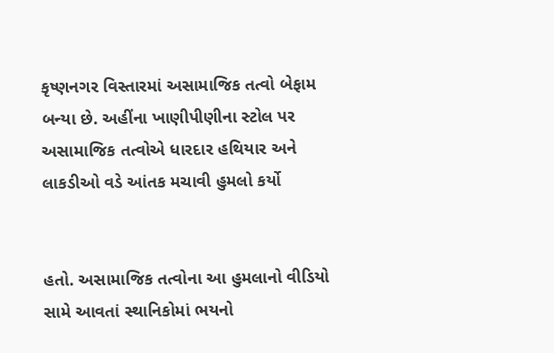કૃષ્ણનગર વિસ્તારમાં અસામાજિક તત્વો બેફામ બન્યા છે. અહીંના ખાણીપીણીના સ્ટોલ પર અસામાજિક તત્વોએ ધારદાર હથિયાર અને લાકડીઓ વડે આંતક મચાવી હુમલો કર્યો


હતો. અસામાજિક તત્વોના આ હુમલાનો વીડિયો સામે આવતાં સ્થાનિકોમાં ભયનો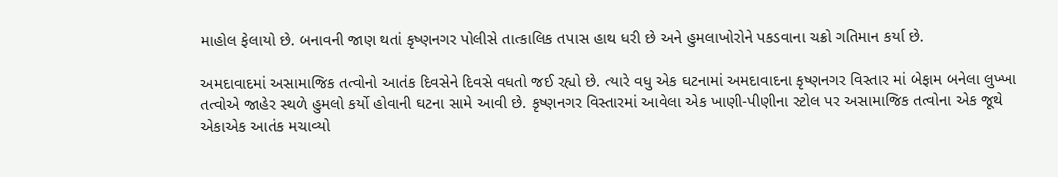માહોલ ફેલાયો છે. બનાવની જાણ થતાં કૃષ્ણનગર પોલીસે તાત્કાલિક તપાસ હાથ ધરી છે અને હુમલાખોરોને પકડવાના ચક્રો ગતિમાન કર્યા છે.

અમદાવાદમાં અસામાજિક તત્વોનો આતંક દિવસેને દિવસે વધતો જઈ રહ્યો છે. ત્યારે વધુ એક ઘટનામાં અમદાવાદના કૃષ્ણનગર વિસ્તાર માં બેફામ બનેલા લુખ્ખા તત્વોએ જાહેર સ્થળે હુમલો કર્યો હોવાની ઘટના સામે આવી છે. કૃષ્ણનગર વિસ્તારમાં આવેલા એક ખાણી-પીણીના સ્ટોલ પર અસામાજિક તત્વોના એક જૂથે એકાએક આતંક મચાવ્યો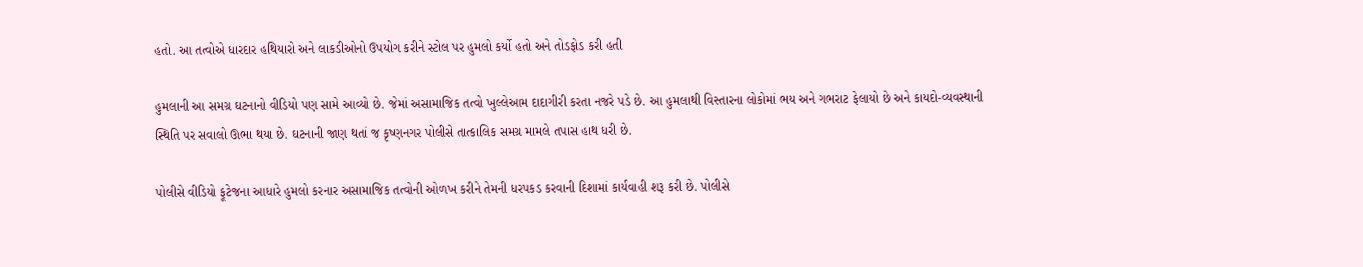હતો. આ તત્વોએ ધારદાર હથિયારો અને લાકડીઓનો ઉપયોગ કરીને સ્ટોલ પર હુમલો કર્યો હતો અને તોડફોડ કરી હતી

હુમલાની આ સમગ્ર ઘટનાનો વીડિયો પણ સામે આવ્યો છે. જેમાં અસામાજિક તત્વો ખુલ્લેઆમ દાદાગીરી કરતા નજરે પડે છે. આ હુમલાથી વિસ્તારના લોકોમાં ભય અને ગભરાટ ફેલાયો છે અને કાયદો-વ્યવસ્થાની સ્થિતિ પર સવાલો ઊભા થયા છે. ઘટનાની જાણ થતાં જ કૃષ્ણનગર પોલીસે તાત્કાલિક સમગ્ર મામલે તપાસ હાથ ધરી છે.

પોલીસે વીડિયો ફૂટેજના આધારે હુમલો કરનાર અસામાજિક તત્વોની ઓળખ કરીને તેમની ધરપકડ કરવાની દિશામાં કાર્યવાહી શરૂ કરી છે. પોલીસે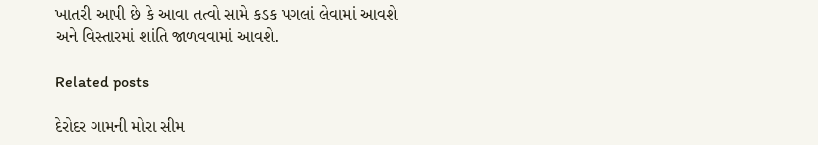ખાતરી આપી છે કે આવા તત્વો સામે કડક પગલાં લેવામાં આવશે અને વિસ્તારમાં શાંતિ જાળવવામાં આવશે.

Related posts

દેરોદર ગામની મોરા સીમ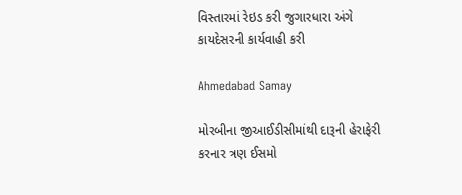વિસ્તારમાં રેઇડ કરી જુગારધારા અંગે કાયદેસરની કાર્યવાહી કરી

Ahmedabad Samay

મોરબીના જીઆઈડીસીમાંથી દારૂની હેરાફેરી કરનાર ત્રણ ઈસમો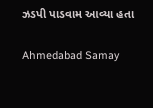ઝડપી પાડવામ આવ્યા હતા

Ahmedabad Samay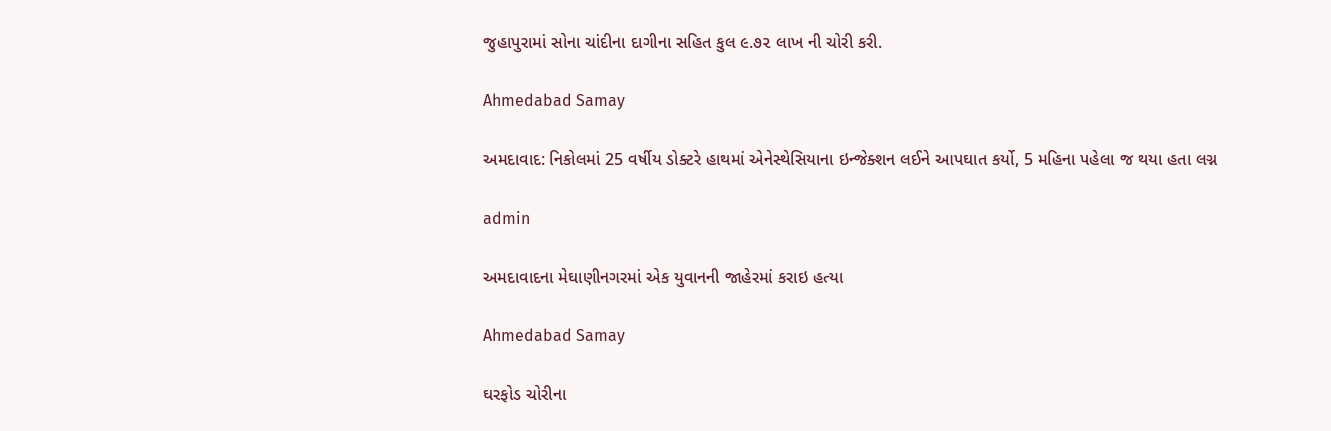જુહાપુરામાં સોના ચાંદીના દાગીના સહિત કુલ ૯.૭૨ લાખ ની ચોરી કરી.

Ahmedabad Samay

અમદાવાદ: નિકોલમાં 25 વર્ષીય ડોક્ટરે હાથમાં એનેસ્થેસિયાના ઇન્જેક્શન લઈને આપઘાત કર્યો, 5 મહિના પહેલા જ થયા હતા લગ્ન

admin

અમદાવાદના મેઘાણીનગરમાં એક યુવાનની જાહેરમાં કરાઇ હત્યા

Ahmedabad Samay

ઘરફોડ ચોરીના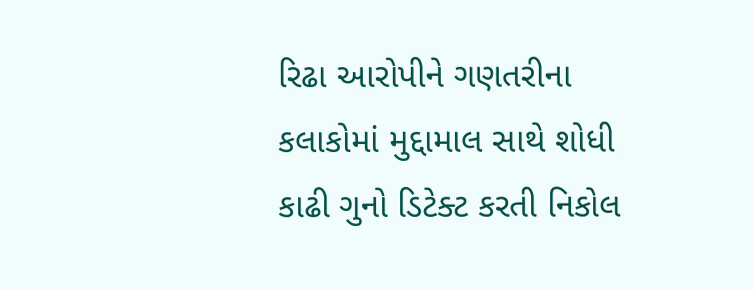રિઢા આરોપીને ગણતરીના કલાકોમાં મુદ્દામાલ સાથે શોધી કાઢી ગુનો ડિટેક્ટ કરતી નિકોલ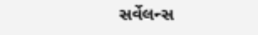સર્વેલન્સ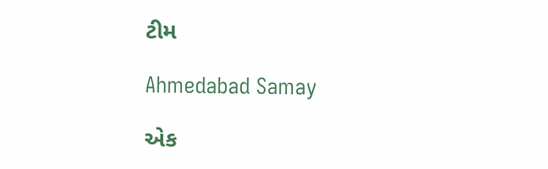ટીમ

Ahmedabad Samay

એક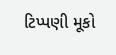ટિપ્પણી મૂકો